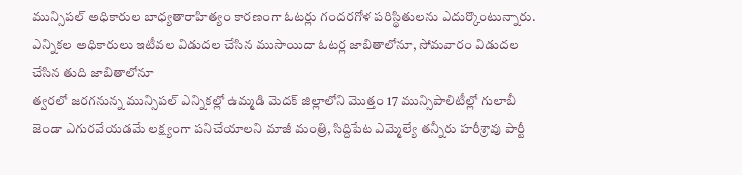మున్సిపల్ అధికారుల బాధ్యతారాహిత్యం కారణంగా ఓటర్లు గందరగోళ పరిస్థితులను ఎదుర్కొంటున్నారు. ఎన్నికల అధికారులు ఇటీవల విడుదల చేసిన ముసాయిదా ఓటర్ల జాబితాలోనూ, సోమవారం విడుదల చేసిన తుది జాబితాలోనూ
త్వరలో జరగనున్న మున్సిపల్ ఎన్నికల్లో ఉమ్మడి మెదక్ జిల్లాలోని మొత్తం 17 మున్సిపాలిటీల్లో గులాబీ జెండా ఎగురవేయడమే లక్ష్యంగా పనిచేయాలని మాజీ మంత్రి, సిద్దిపేట ఎమ్మెల్యే తన్నీరు హరీశ్రావు పార్టీ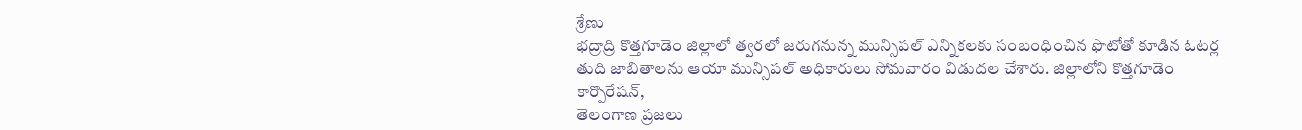శ్రేణు
భద్రాద్రి కొత్తగూడెం జిల్లాలో త్వరలో జరుగనున్న మున్సిపల్ ఎన్నికలకు సంబంధించిన ఫొటోతో కూడిన ఓటర్ల తుది జాబితాలను ఆయా మున్సిపల్ అధికారులు సోమవారం విడుదల చేశారు. జిల్లాలోని కొత్తగూడెం కార్పొరేషన్,
తెలంగాణ ప్రజలు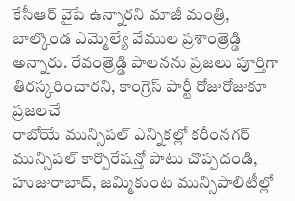కేసీఆర్ వైపే ఉన్నారని మాజీ మంత్రి, బాల్కొండ ఎమ్మెల్యే వేముల ప్రశాంత్రెడ్డి అన్నారు. రేవంత్రెడ్డి పాలనను ప్రజలు పూర్తిగా తిరస్కరించారని, కాంగ్రెస్ పార్టీ రోజురోజుకూ ప్రజలచే
రాబోయే మున్సిపల్ ఎన్నికల్లో కరీంనగర్ మున్సిపల్ కార్పొరేషన్తో పాటు చొప్పదండి, హుజురాబాద్, జమ్మికుంట మున్సిపాలిటీల్లో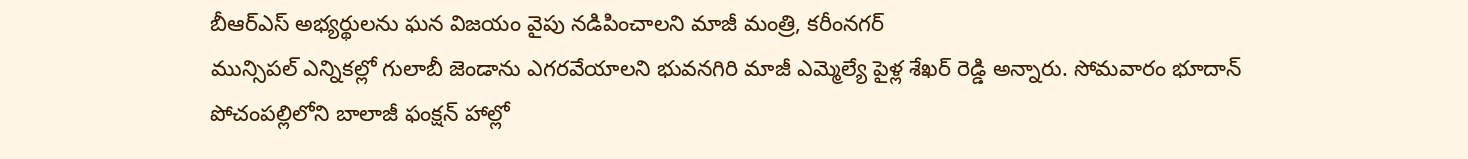బీఆర్ఎస్ అభ్యర్థులను ఘన విజయం వైపు నడిపించాలని మాజీ మంత్రి, కరీంనగర్
మున్సిపల్ ఎన్నికల్లో గులాబీ జెండాను ఎగరవేయాలని భువనగిరి మాజీ ఎమ్మెల్యే పైళ్ల శేఖర్ రెడ్డి అన్నారు. సోమవారం భూదాన్ పోచంపల్లిలోని బాలాజీ ఫంక్షన్ హాల్లో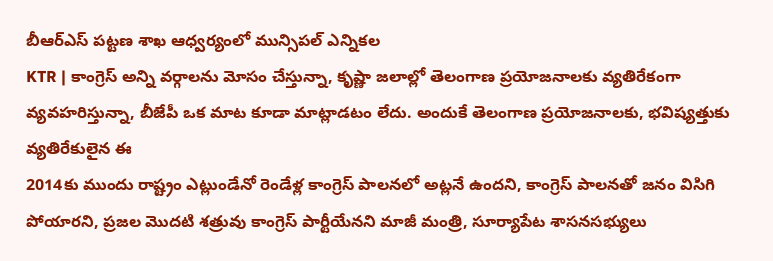బీఆర్ఎస్ పట్టణ శాఖ ఆధ్వర్యంలో మున్సిపల్ ఎన్నికల
KTR | కాంగ్రెస్ అన్ని వర్గాలను మోసం చేస్తున్నా, కృష్ణా జలాల్లో తెలంగాణ ప్రయోజనాలకు వ్యతిరేకంగా వ్యవహరిస్తున్నా, బీజేపీ ఒక మాట కూడా మాట్లాడటం లేదు. అందుకే తెలంగాణ ప్రయోజనాలకు, భవిష్యత్తుకు వ్యతిరేకులైన ఈ
2014కు ముందు రాష్ట్రం ఎట్లుండేనో రెండేళ్ల కాంగ్రెస్ పాలనలో అట్లనే ఉందని, కాంగ్రెస్ పాలనతో జనం విసిగి పోయారని, ప్రజల మొదటి శత్రువు కాంగ్రెస్ పార్టీయేనని మాజీ మంత్రి, సూర్యాపేట శాసనసభ్యులు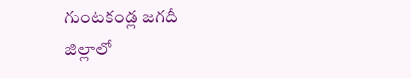గుంటకండ్ల జగదీ
జిల్లాలో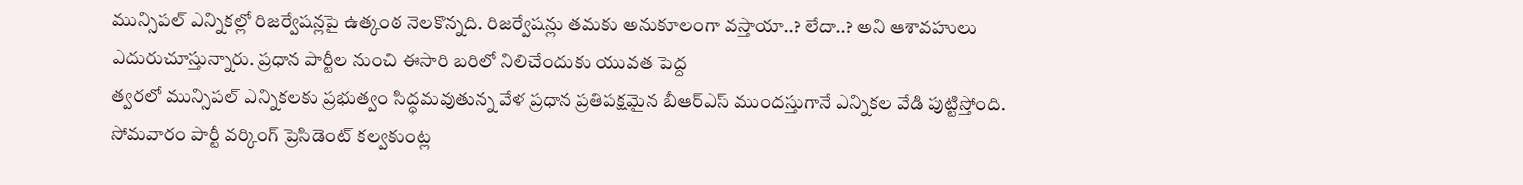మున్సిపల్ ఎన్నికల్లో రిజర్వేషన్లపై ఉత్కంఠ నెలకొన్నది. రిజర్వేషన్లు తమకు అనుకూలంగా వస్తాయా..? లేదా..? అని ఆశావహులు ఎదురుచూస్తున్నారు. ప్రధాన పార్టీల నుంచి ఈసారి బరిలో నిలిచేందుకు యువత పెద్ద
త్వరలో మున్సిపల్ ఎన్నికలకు ప్రభుత్వం సిద్ధమవుతున్న వేళ ప్రధాన ప్రతిపక్షమైన బీఆర్ఎస్ ముందస్తుగానే ఎన్నికల వేడి పుట్టిస్తోంది. సోమవారం పార్టీ వర్కింగ్ ప్రెసిడెంట్ కల్వకుంట్ల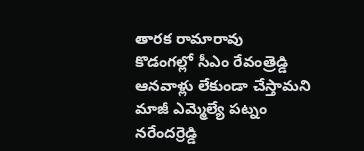తారక రామారావు
కొడంగల్లో సీఎం రేవంత్రెడ్డి ఆనవాళ్లు లేకుండా చేస్తామని మాజీ ఎమ్మెల్యే పట్నం నరేందర్రెడ్డి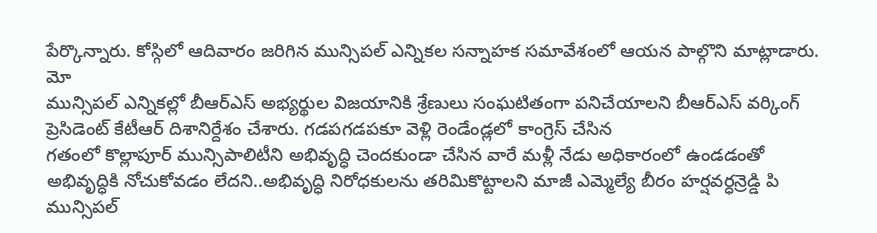పేర్కొన్నారు. కోస్గిలో ఆదివారం జరిగిన మున్సిపల్ ఎన్నికల సన్నాహక సమావేశంలో ఆయన పాల్గొని మాట్లాడారు. మో
మున్సిపల్ ఎన్నికల్లో బీఆర్ఎస్ అభ్యర్థుల విజయానికి శ్రేణులు సంఘటితంగా పనిచేయాలని బీఆర్ఎస్ వర్కింగ్ ప్రెసిడెంట్ కేటీఆర్ దిశానిర్దేశం చేశారు. గడపగడపకూ వెళ్లి రెండేండ్లలో కాంగ్రెస్ చేసిన
గతంలో కొల్లాపూర్ మున్సిపాలిటీని అభివృద్ధి చెందకుండా చేసిన వారే మళ్లీ నేడు అధికారంలో ఉండడంతో అభివృద్ధికి నోచుకోవడం లేదని..అభివృద్ధి నిరోధకులను తరిమికొట్టాలని మాజీ ఎమ్మెల్యే బీరం హర్షవర్ధన్రెడ్డి పి
మున్సిపల్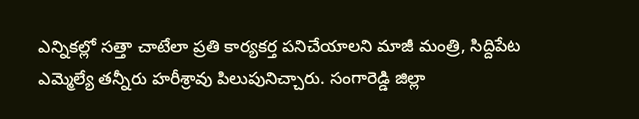ఎన్నికల్లో సత్తా చాటేలా ప్రతి కార్యకర్త పనిచేయాలని మాజీ మంత్రి, సిద్దిపేట ఎమ్మెల్యే తన్నీరు హరీశ్రావు పిలుపునిచ్చారు. సంగారెడ్డి జిల్లా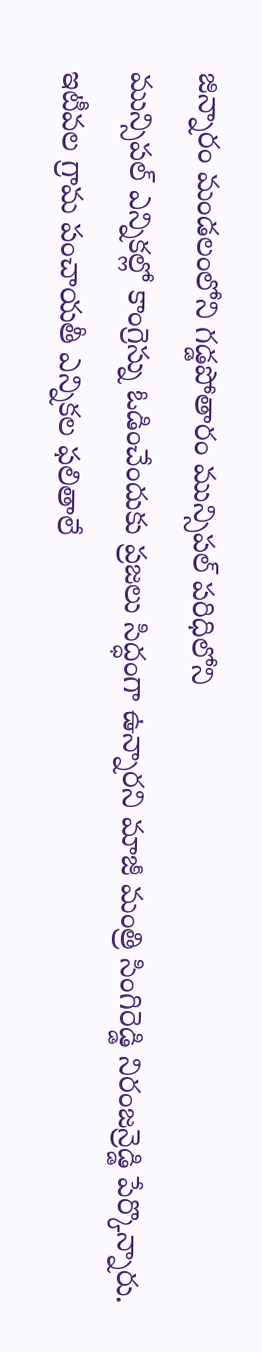జిన్నారం మండలంలోని గడ్డపోతారం మున్సిపల్ పరిధిలోని
మున్సిపల్ ఎన్నికల్లో కాంగ్రెస్ను ఓడించేందుకు ప్రజలు సిద్ధంగా ఉన్నారని మాజీ మంత్రి సింగిరెడ్డి నిరంజన్రెడ్డి పేర్కొన్నారు. ఇటీవల గ్రామ పంచాయతీ ఎన్నికల ఫలితాలే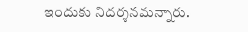ఇందుకు నిదర్శనమన్నారు.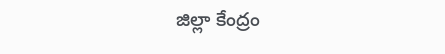జిల్లా కేంద్రం